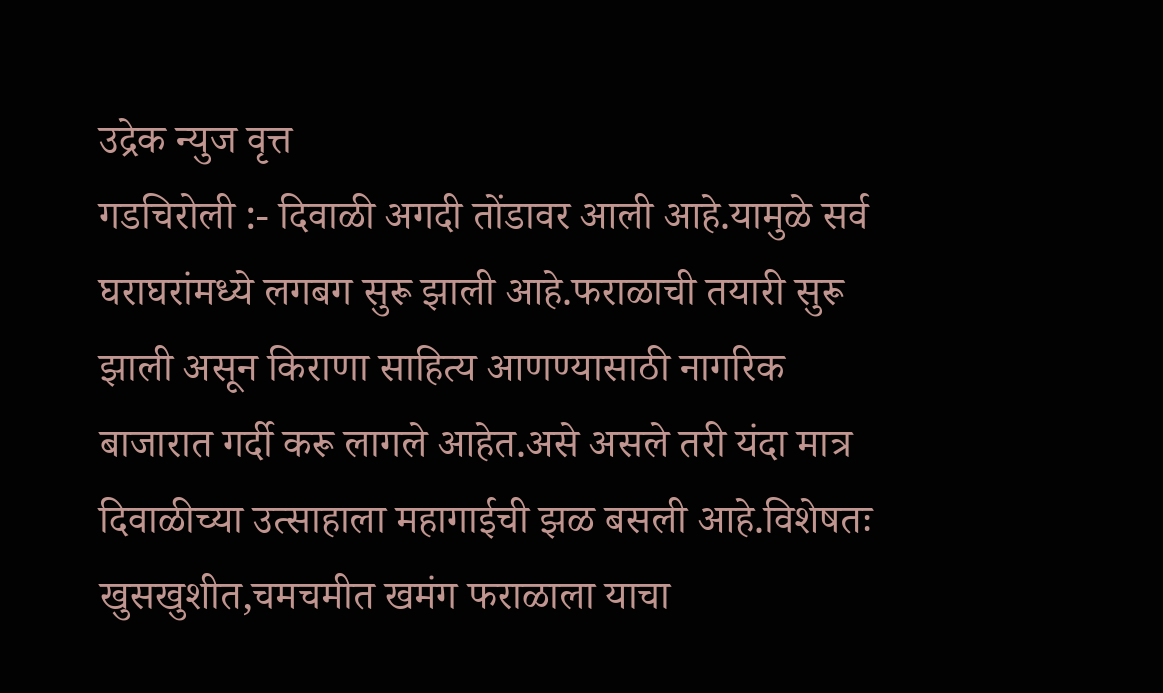उद्रेक न्युज वृत्त
गडचिरोली :- दिवाळी अगदी तोंडावर आली आहे.यामुळे सर्व घराघरांमध्ये लगबग सुरू झाली आहे.फराळाची तयारी सुरू झाली असून किराणा साहित्य आणण्यासाठी नागरिक बाजारात गर्दी करू लागले आहेत.असे असले तरी यंदा मात्र दिवाळीच्या उत्साहाला महागाईची झळ बसली आहे.विशेषतः खुसखुशीत,चमचमीत खमंग फराळाला याचा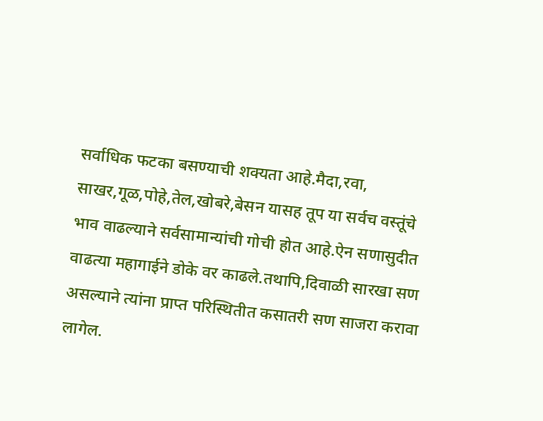सर्वाधिक फटका बसण्याची शक्यता आहे.मैदा,रवा, साखर,गूळ,पोहे,तेल,खोबरे,बेसन यासह तूप या सर्वच वस्तूंचे भाव वाढल्याने सर्वसामान्यांची गोची होत आहे.ऐन सणासुदीत वाढत्या महागाईने डोके वर काढले.तथापि,दिवाळी सारखा सण असल्याने त्यांना प्राप्त परिस्थितीत कसातरी सण साजरा करावा लागेल.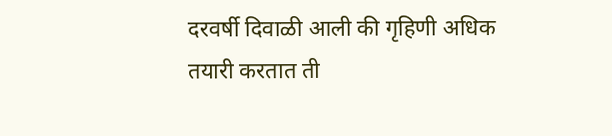दरवर्षी दिवाळी आली की गृहिणी अधिक तयारी करतात ती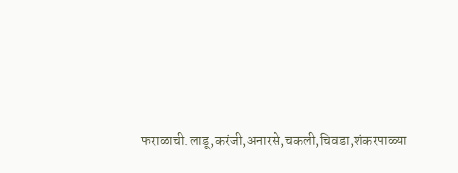फराळाची.लाडू,करंजी,अनारसे,चकली,चिवडा,शंकरपाळ्या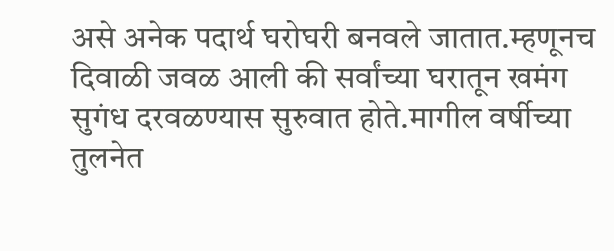असे अनेक पदार्थ घरोघरी बनवले जातात.म्हणूनच दिवाळी जवळ आली की सर्वांच्या घरातून खमंग सुगंध दरवळण्यास सुरुवात होते.मागील वर्षीच्या तुलनेत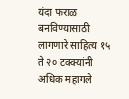यंदा फराळ बनविण्यासाठी लागणारे साहित्य १५ ते २० टक्क्यांनी अधिक महागले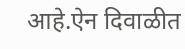आहे.ऐन दिवाळीत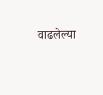वाढलेल्या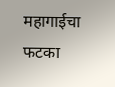महागाईचा फटका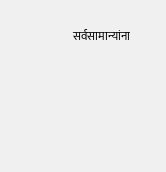सर्वसामान्यांना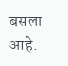बसला आहे.